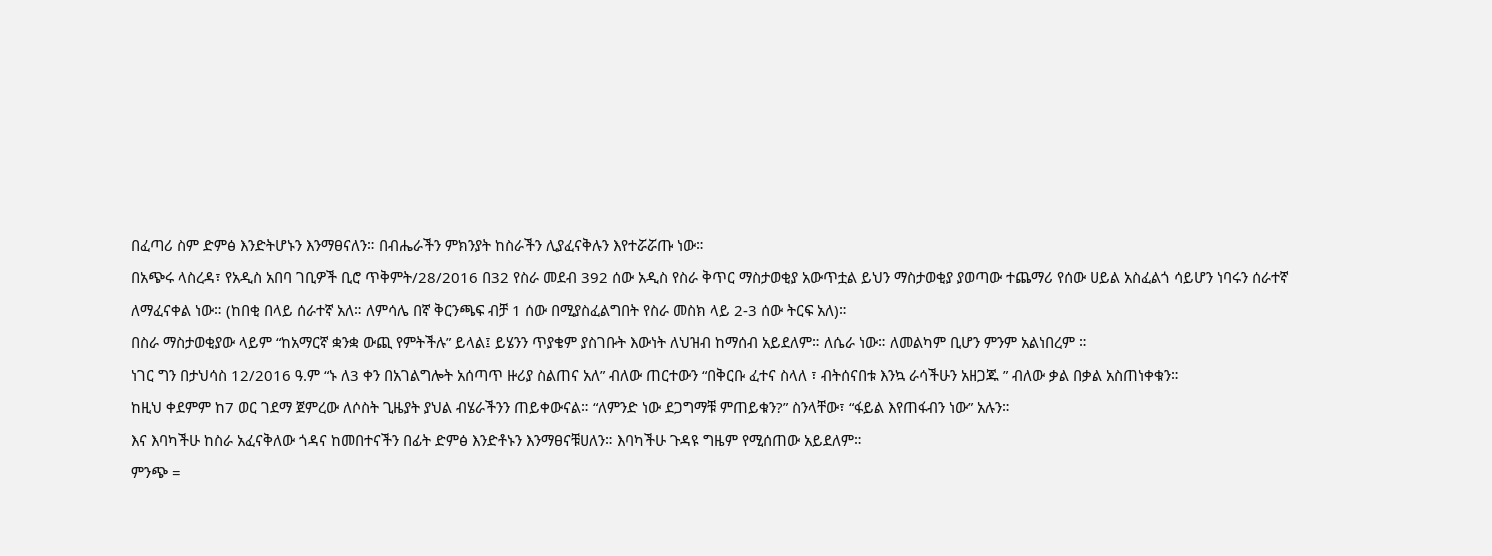በፈጣሪ ስም ድምፅ እንድትሆኑን እንማፀናለን። በብሔራችን ምክንያት ከስራችን ሊያፈናቅሉን እየተሯሯጡ ነው።
በአጭሩ ላስረዳ፣ የአዲስ አበባ ገቢዎች ቢሮ ጥቅምት/28/2016 በ32 የስራ መደብ 392 ሰው አዲስ የስራ ቅጥር ማስታወቂያ አውጥቷል ይህን ማስታወቂያ ያወጣው ተጨማሪ የሰው ሀይል አስፈልጎ ሳይሆን ነባሩን ሰራተኛ ለማፈናቀል ነው። (ከበቂ በላይ ሰራተኛ አለ። ለምሳሌ በኛ ቅርንጫፍ ብቻ 1 ሰው በሚያስፈልግበት የስራ መስክ ላይ 2-3 ሰው ትርፍ አለ)።
በስራ ማስታወቂያው ላይም “ከአማርኛ ቋንቋ ውጪ የምትችሉ” ይላል፤ ይሄንን ጥያቄም ያስገቡት እውነት ለህዝብ ከማሰብ አይደለም። ለሴራ ነው። ለመልካም ቢሆን ምንም አልነበረም ።
ነገር ግን በታህሳስ 12/2016 ዓ.ም “ኑ ለ3 ቀን በአገልግሎት አሰጣጥ ዙሪያ ስልጠና አለ” ብለው ጠርተውን “በቅርቡ ፈተና ስላለ ፣ ብትሰናበቱ እንኳ ራሳችሁን አዘጋጁ ” ብለው ቃል በቃል አስጠነቀቁን።
ከዚህ ቀደምም ከ7 ወር ገደማ ጀምረው ለሶስት ጊዜያት ያህል ብሄራችንን ጠይቀውናል። “ለምንድ ነው ደጋግማቹ ምጠይቁን?” ስንላቸው፣ “ፋይል እየጠፋብን ነው” አሉን።
እና እባካችሁ ከስራ አፈናቅለው ጎዳና ከመበተናችን በፊት ድምፅ እንድቶኑን እንማፀናቹሀለን። እባካችሁ ጉዳዩ ግዜም የሚሰጠው አይደለም።
ምንጭ =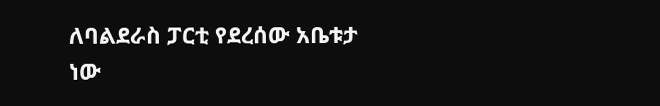ለባልደራስ ፓርቲ የደረሰው አቤቱታ ነው